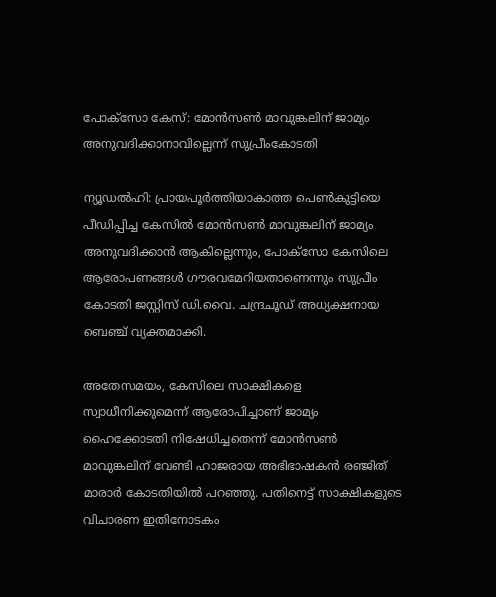പോക്‌സോ കേസ്: മോന്‍സണ്‍ മാവുങ്കലിന് ജാമ്യം അനുവദിക്കാനാവില്ലെന്ന് സുപ്രീംകോടതി

ന്യൂഡല്‍ഹി: പ്രായപൂര്‍ത്തിയാകാത്ത പെണ്‍കുട്ടിയെ പീഡിപ്പിച്ച കേസില്‍ മോന്‍സണ്‍ മാവുങ്കലിന് ജാമ്യം അനുവദിക്കാന്‍ ആകില്ലെന്നും, പോക്‌സോ കേസിലെ ആരോപണങ്ങള്‍ ഗൗരവമേറിയതാണെന്നും സുപ്രീം കോടതി ജസ്റ്റിസ് ഡി.വൈ. ചന്ദ്രചൂഡ് അധ്യക്ഷനായ ബെഞ്ച് വ്യക്തമാക്കി.

അതേസമയം, കേസിലെ സാക്ഷികളെ സ്വാധീനിക്കുമെന്ന് ആരോപിച്ചാണ് ജാമ്യം ഹൈക്കോടതി നിഷേധിച്ചതെന്ന് മോന്‍സണ്‍ മാവുങ്കലിന് വേണ്ടി ഹാജരായ അഭിഭാഷകന്‍ രഞ്ജിത് മാരാര്‍ കോടതിയില്‍ പറഞ്ഞു. പതിനെട്ട് സാക്ഷികളുടെ വിചാരണ ഇതിനോടകം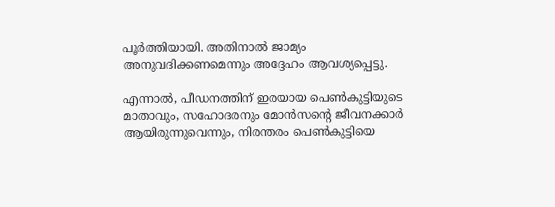പൂര്‍ത്തിയായി. അതിനാല്‍ ജാമ്യം അനുവദിക്കണമെന്നും അദ്ദേഹം ആവശ്യപ്പെട്ടു.

എന്നാല്‍, പീഡനത്തിന് ഇരയായ പെണ്‍കുട്ടിയുടെ മാതാവും, സഹോദരനും മോന്‍സന്റെ ജീവനക്കാര്‍ ആയിരുന്നുവെന്നും, നിരന്തരം പെണ്‍കുട്ടിയെ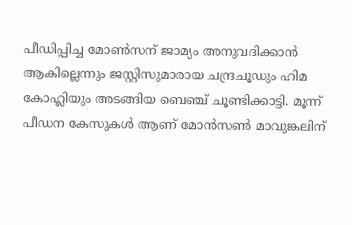പീഡിപ്പിച്ച മോണ്‍സന് ജാമ്യം അനുവദിക്കാന്‍ ആകില്ലെന്നും ജസ്റ്റിസുമാരായ ചന്ദ്രചൂഡും ഹിമ കോഹ്ലിയും അടങ്ങിയ ബെഞ്ച് ചൂണ്ടിക്കാട്ടി. മൂന്ന് പീഡന കേസുകള്‍ ആണ് മോന്‍സണ്‍ മാവുങ്കലിന്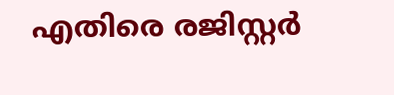എതിരെ രജിസ്റ്റര്‍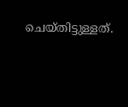ചെയ്തിട്ടുള്ളത്.